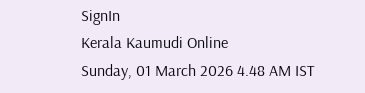SignIn
Kerala Kaumudi Online
Sunday, 01 March 2026 4.48 AM IST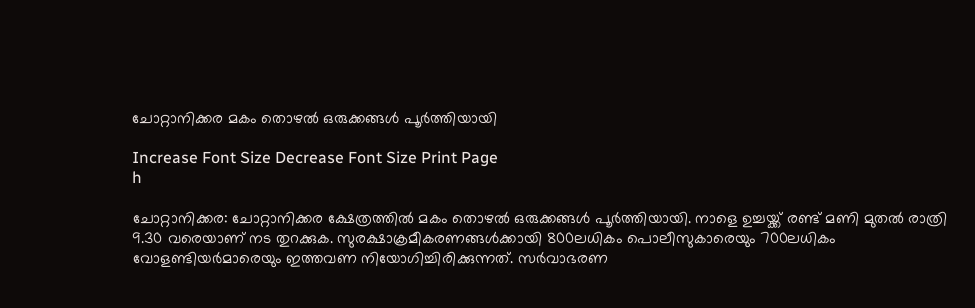ചോറ്റാനിക്കര മകം തൊഴൽ ഒരുക്കങ്ങൾ പൂർത്തിയായി

Increase Font Size Decrease Font Size Print Page
h

ചോറ്റാനിക്കര: ചോറ്റാനിക്കര ക്ഷേത്രത്തിൽ മകം തൊഴൽ ഒരുക്കങ്ങൾ പൂർത്തിയായി. നാളെ ഉച്ചയ്ക്ക് രണ്ട് മണി മുതൽ രാത്രി 9.30 വരെയാണ് നട തുറക്കുക. സുരക്ഷാക്രമീകരണങ്ങൾക്കായി 800ലധികം പൊലീസുകാരെയും 700ലധികം വോളണ്ടിയർമാരെയും ഇത്തവണ നിയോഗിച്ചിരിക്കുന്നത്. സർവാഭരണ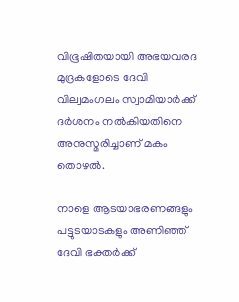വിഭൂഷിതയായി അഭയവരദ മുദ്രകളോടെ ദേവി വില്വമംഗലം സ്വാമിയാർക്ക് ദർശനം നൽകിയതിനെ അനുസ്മരിച്ചാണ് മകം തൊഴൽ.

നാളെ ആടയാഭരണങ്ങളും പട്ടുടയാടകളും അണിഞ്ഞ് ദേവി ഭക്തർക്ക്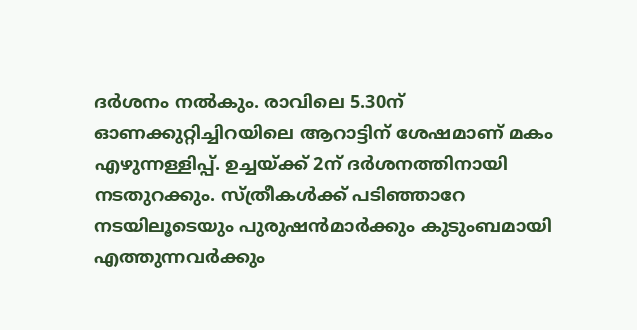ദർശനം നൽകും. രാവിലെ 5.30ന് ഓണക്കുറ്റിച്ചിറയിലെ ആറാട്ടിന് ശേഷമാണ് മകം എഴുന്നള്ളിപ്പ്. ഉച്ചയ്ക്ക് 2ന് ദർശനത്തിനായി നടതുറക്കും. സ്ത്രീകൾക്ക് പടിഞ്ഞാറേ നടയിലൂടെയും പുരുഷൻമാർക്കും കുടുംബമായി എത്തുന്നവർക്കും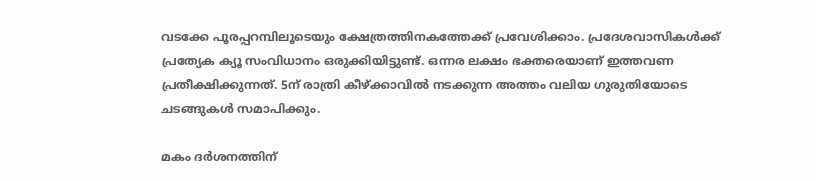വടക്കേ പൂരപ്പറമ്പിലൂടെയും ക്ഷേത്രത്തിനകത്തേക്ക് പ്രവേശിക്കാം. പ്രദേശവാസികൾക്ക് പ്രത്യേക ക്യൂ സംവിധാനം ഒരുക്കിയിട്ടുണ്ട്. ഒന്നര ലക്ഷം ഭക്തരെയാണ് ഇത്തവണ പ്രതീക്ഷിക്കുന്നത്. 5ന് രാത്രി കീഴ്ക്കാവിൽ നടക്കുന്ന അത്തം വലിയ ഗുരുതിയോടെ ചടങ്ങുകൾ സമാപിക്കും.

മകം ദർശനത്തിന്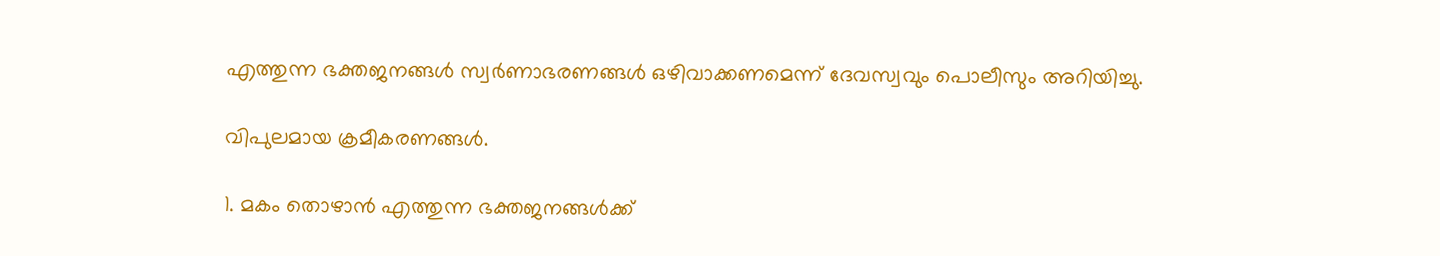എത്തുന്ന ഭക്തജനങ്ങൾ സ്വർണാഭരണങ്ങൾ ഒഴിവാക്കണമെന്ന് ദേവസ്വവും പൊലീസും അറിയിച്ചു.

വിപുലമായ ക്രമീകരണങ്ങൾ.

1. മകം തൊഴാൻ എത്തുന്ന ഭക്തജനങ്ങൾക്ക്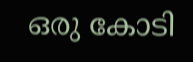ഒരു കോടി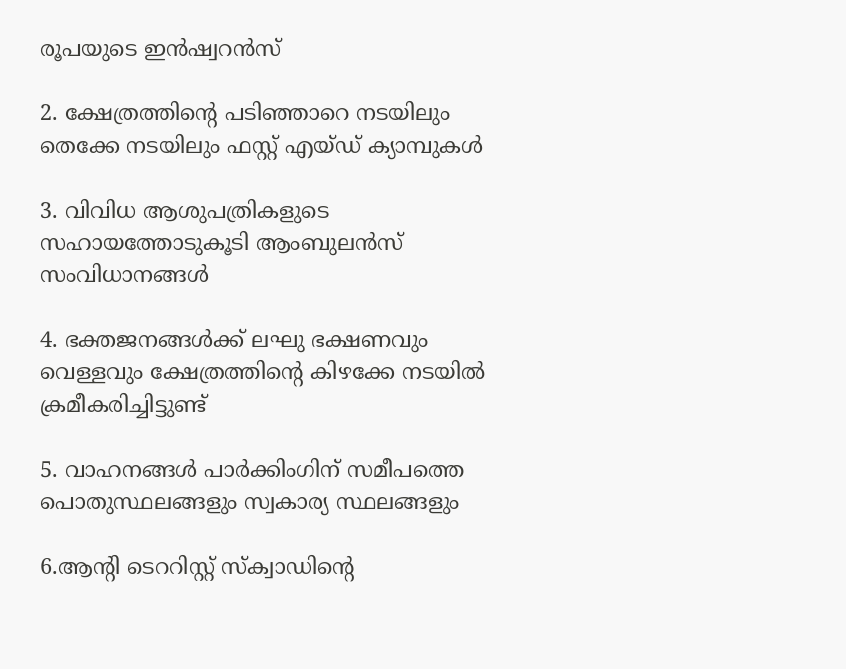രൂപയുടെ ഇൻഷ്വറൻസ്

2. ക്ഷേത്രത്തിന്റെ പടിഞ്ഞാറെ നടയിലും തെക്കേ നടയിലും ഫസ്റ്റ് എയ്ഡ് ക്യാമ്പുകൾ

3. വിവിധ ആശുപത്രികളുടെ സഹായത്തോടുകൂടി ആംബുലൻസ് സംവിധാനങ്ങൾ

4. ഭക്തജനങ്ങൾക്ക് ലഘു ഭക്ഷണവും വെള്ളവും ക്ഷേത്രത്തിന്റെ കിഴക്കേ നടയിൽ ക്രമീകരിച്ചിട്ടുണ്ട്

5. വാഹനങ്ങൾ പാർക്കിംഗിന് സമീപത്തെ പൊതുസ്ഥലങ്ങളും സ്വകാര്യ സ്ഥലങ്ങളും

6.ആന്റി ടെററിസ്റ്റ് സ്‌ക്വാഡിന്റെ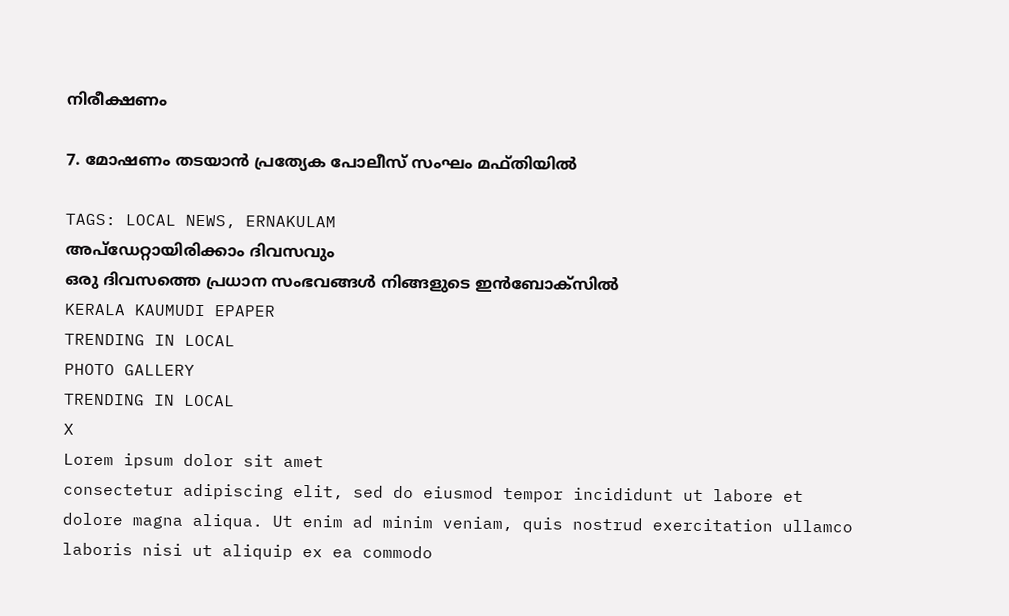നിരീക്ഷണം

7. മോഷണം തടയാൻ പ്രത്യേക പോലീസ് സംഘം മഫ്തിയിൽ

TAGS: LOCAL NEWS, ERNAKULAM
അപ്ഡേറ്റായിരിക്കാം ദിവസവും
ഒരു ദിവസത്തെ പ്രധാന സംഭവങ്ങൾ നിങ്ങളുടെ ഇൻബോക്സിൽ
KERALA KAUMUDI EPAPER
TRENDING IN LOCAL
PHOTO GALLERY
TRENDING IN LOCAL
X
Lorem ipsum dolor sit amet
consectetur adipiscing elit, sed do eiusmod tempor incididunt ut labore et dolore magna aliqua. Ut enim ad minim veniam, quis nostrud exercitation ullamco laboris nisi ut aliquip ex ea commodo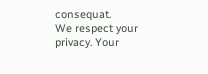consequat.
We respect your privacy. Your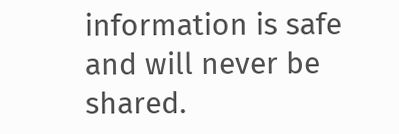information is safe and will never be shared.